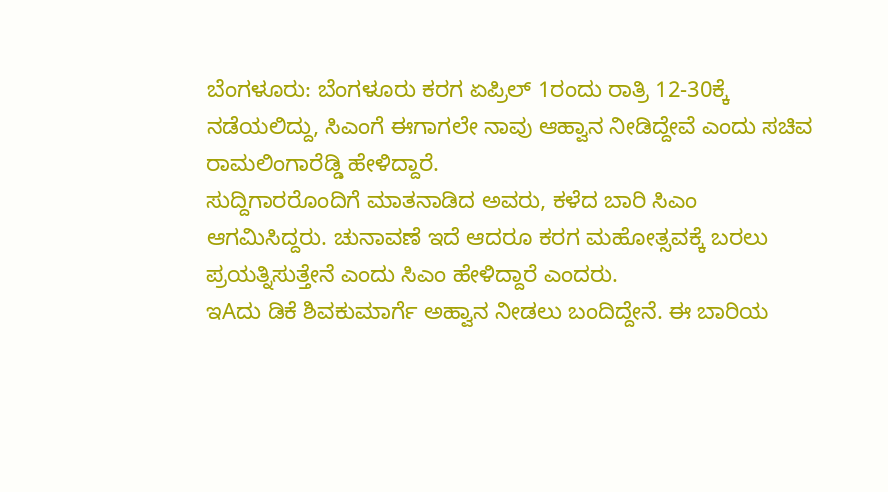ಬೆಂಗಳೂರು: ಬೆಂಗಳೂರು ಕರಗ ಏಪ್ರಿಲ್ 1ರಂದು ರಾತ್ರಿ 12-30ಕ್ಕೆ ನಡೆಯಲಿದ್ದು, ಸಿಎಂಗೆ ಈಗಾಗಲೇ ನಾವು ಆಹ್ವಾನ ನೀಡಿದ್ದೇವೆ ಎಂದು ಸಚಿವ ರಾಮಲಿಂಗಾರೆಡ್ಡಿ ಹೇಳಿದ್ದಾರೆ.
ಸುದ್ದಿಗಾರರೊಂದಿಗೆ ಮಾತನಾಡಿದ ಅವರು, ಕಳೆದ ಬಾರಿ ಸಿಎಂ ಆಗಮಿಸಿದ್ದರು. ಚುನಾವಣೆ ಇದೆ ಆದರೂ ಕರಗ ಮಹೋತ್ಸವಕ್ಕೆ ಬರಲು ಪ್ರಯತ್ನಿಸುತ್ತೇನೆ ಎಂದು ಸಿಎಂ ಹೇಳಿದ್ದಾರೆ ಎಂದರು.
ಇAದು ಡಿಕೆ ಶಿವಕುಮಾರ್ಗೆ ಅಹ್ವಾನ ನೀಡಲು ಬಂದಿದ್ದೇನೆ. ಈ ಬಾರಿಯ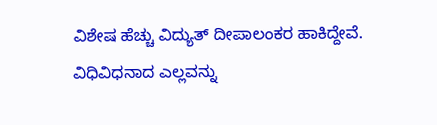ವಿಶೇಷ ಹೆಚ್ಚು ವಿದ್ಯುತ್ ದೀಪಾಲಂಕರ ಹಾಕಿದ್ದೇವೆ. ವಿಧಿವಿಧನಾದ ಎಲ್ಲವನ್ನು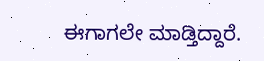ಈಗಾಗಲೇ ಮಾಡ್ತಿದ್ದಾರೆ.